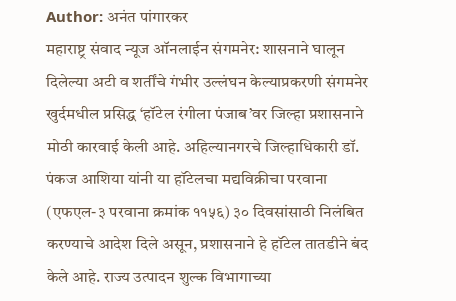Author: अनंत पांगारकर
महाराष्ट्र संवाद न्यूज ऑनलाईन संगमनेर: शासनाने घालून दिलेल्या अटी व शर्तींचे गंभीर उल्लंघन केल्याप्रकरणी संगमनेर खुर्दमधील प्रसिद्ध ‘हॉटेल रंगीला पंजाब’वर जिल्हा प्रशासनाने मोठी कारवाई केली आहे. अहिल्यानगरचे जिल्हाधिकारी डॉ. पंकज आशिया यांनी या हॉटेलचा मद्यविक्रीचा परवाना (एफएल-३ परवाना क्रमांक ११५६) ३० दिवसांसाठी निलंबित करण्याचे आदेश दिले असून, प्रशासनाने हे हॉटेल तातडीने बंद केले आहे. राज्य उत्पादन शुल्क विभागाच्या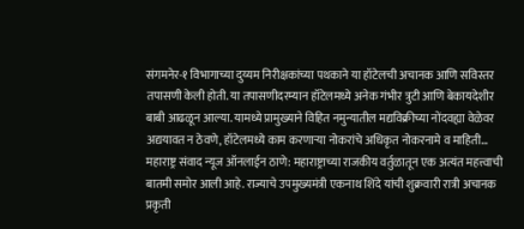संगमनेर-१ विभागाच्या दुय्यम निरीक्षकांच्या पथकाने या हॉटेलची अचानक आणि सविस्तर तपासणी केली होती. या तपासणीदरम्यान हॉटेलमध्ये अनेक गंभीर त्रुटी आणि बेकायदेशीर बाबी आढळून आल्या. यामध्ये प्रामुख्याने विहित नमुन्यातील मद्यविक्रीच्या नोंदवह्या वेळेवर अद्ययावत न ठेवणे, हॉटेलमध्ये काम करणाऱ्या नोकरांचे अधिकृत नोकरनामे व माहिती…
महाराष्ट्र संवाद न्यूज ऑनलाईन ठाणे: महाराष्ट्राच्या राजकीय वर्तुळातून एक अत्यंत महत्त्वाची बातमी समोर आली आहे. राज्याचे उपमुख्यमंत्री एकनाथ शिंदे यांची शुक्रवारी रात्री अचानक प्रकृती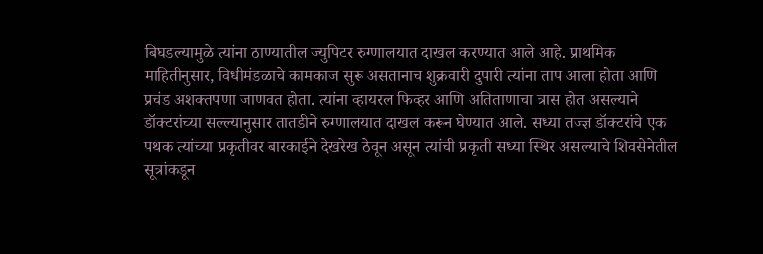बिघडल्यामुळे त्यांना ठाण्यातील ज्युपिटर रुग्णालयात दाखल करण्यात आले आहे. प्राथमिक माहितीनुसार, विधीमंडळाचे कामकाज सुरू असतानाच शुक्रवारी दुपारी त्यांना ताप आला होता आणि प्रचंड अशक्तपणा जाणवत होता. त्यांना व्हायरल फिव्हर आणि अतिताणाचा त्रास होत असल्याने डॉक्टरांच्या सल्ल्यानुसार तातडीने रुग्णालयात दाखल करून घेण्यात आले. सध्या तज्ज्ञ डॉक्टरांचे एक पथक त्यांच्या प्रकृतीवर बारकाईने देखरेख ठेवून असून त्यांची प्रकृती सध्या स्थिर असल्याचे शिवसेनेतील सूत्रांकडून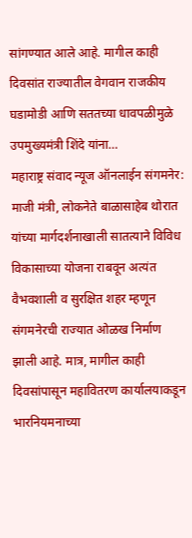सांगण्यात आले आहे. मागील काही दिवसांत राज्यातील वेगवान राजकीय घडामोडी आणि सततच्या धावपळीमुळे उपमुख्यमंत्री शिंदे यांना…
महाराष्ट्र संवाद न्यूज ऑनलाईन संगमनेर: माजी मंत्री, लोकनेते बाळासाहेब थोरात यांच्या मार्गदर्शनाखाली सातत्याने विविध विकासाच्या योजना राबवून अत्यंत वैभवशाली व सुरक्षित शहर म्हणून संगमनेरची राज्यात ओळख निर्माण झाली आहे. मात्र, मागील काही दिवसांपासून महावितरण कार्यालयाकडून भारनियमनाच्या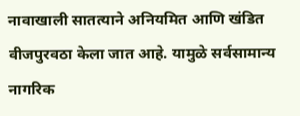नावाखाली सातत्याने अनियमित आणि खंडित वीजपुरवठा केला जात आहे. यामुळे सर्वसामान्य नागरिक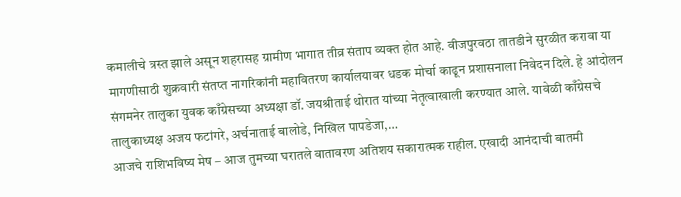कमालीचे त्रस्त झाले असून शहरासह ग्रामीण भागात तीव्र संताप व्यक्त होत आहे. वीजपुरवठा तातडीने सुरळीत करावा या मागणीसाठी शुक्रवारी संतप्त नागरिकांनी महावितरण कार्यालयावर धडक मोर्चा काढून प्रशासनाला निवेदन दिले. हे आंदोलन संगमनेर तालुका युवक काँग्रेसच्या अध्यक्षा डॉ. जयश्रीताई थोरात यांच्या नेतृत्वाखाली करण्यात आले. यावेळी काँग्रेसचे तालुकाध्यक्ष अजय फटांगरे, अर्चनाताई बालोडे, निखिल पापडेजा,…
आजचे राशिभविष्य मेष – आज तुमच्या घरातले वातावरण अतिशय सकारात्मक राहील. एखादी आनंदाची बातमी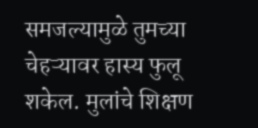समजल्यामुळे तुमच्या चेहऱ्यावर हास्य फुलू शकेल. मुलांचे शिक्षण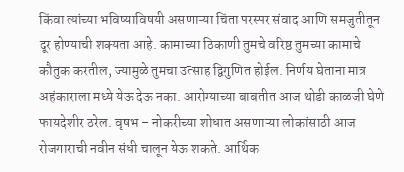किंवा त्यांच्या भविष्याविषयी असणाऱ्या चिंता परस्पर संवाद आणि समजुतीतून दूर होण्याची शक्यता आहे. कामाच्या ठिकाणी तुमचे वरिष्ठ तुमच्या कामाचे कौतुक करतील, ज्यामुळे तुमचा उत्साह द्विगुणित होईल. निर्णय घेताना मात्र अहंकाराला मध्ये येऊ देऊ नका. आरोग्याच्या बाबतीत आज थोडी काळजी घेणे फायदेशीर ठरेल. वृषभ – नोकरीच्या शोधात असणाऱ्या लोकांसाठी आज रोजगाराची नवीन संधी चालून येऊ शकते. आर्थिक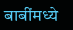बाबींमध्ये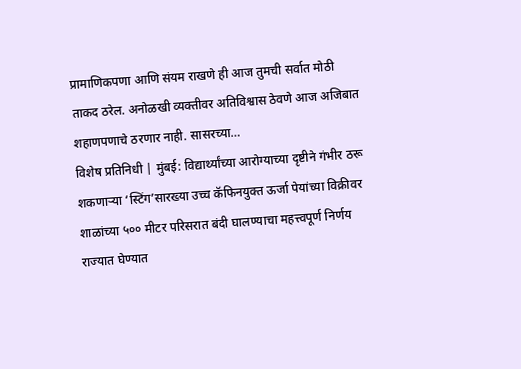प्रामाणिकपणा आणि संयम राखणे ही आज तुमची सर्वात मोठी ताकद ठरेल. अनोळखी व्यक्तीवर अतिविश्वास ठेवणे आज अजिबात शहाणपणाचे ठरणार नाही. सासरच्या…
विशेष प्रतिनिधी | मुंबई: विद्यार्थ्यांच्या आरोग्याच्या दृष्टीने गंभीर ठरू शकणाऱ्या ‘स्टिंग’सारख्या उच्च कॅफिनयुक्त ऊर्जा पेयांच्या विक्रीवर शाळांच्या ५०० मीटर परिसरात बंदी घालण्याचा महत्त्वपूर्ण निर्णय राज्यात घेण्यात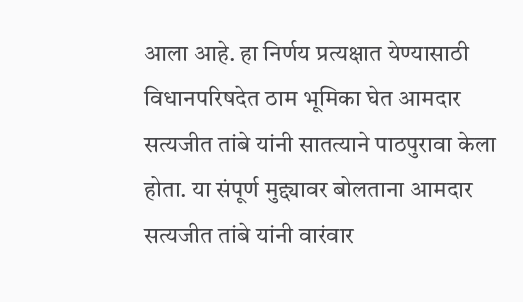आला आहे. हा निर्णय प्रत्यक्षात येण्यासाठी विधानपरिषदेत ठाम भूमिका घेत आमदार सत्यजीत तांबे यांनी सातत्याने पाठपुरावा केला होता. या संपूर्ण मुद्द्यावर बोलताना आमदार सत्यजीत तांबे यांनी वारंवार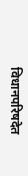विधानपरिषदेत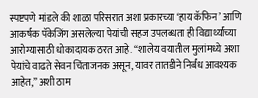स्पष्टपणे मांडले की शाळा परिसरात अशा प्रकारच्या ‘हाय कॅफिन’ आणि आकर्षक पॅकेजिंग असलेल्या पेयांची सहज उपलब्धता ही विद्यार्थ्यांच्या आरोग्यासाठी धोकादायक ठरत आहे. “शालेय वयातील मुलांमध्ये अशा पेयांचे वाढते सेवन चिंताजनक असून, यावर तातडीने निर्बंध आवश्यक आहेत,” अशी ठाम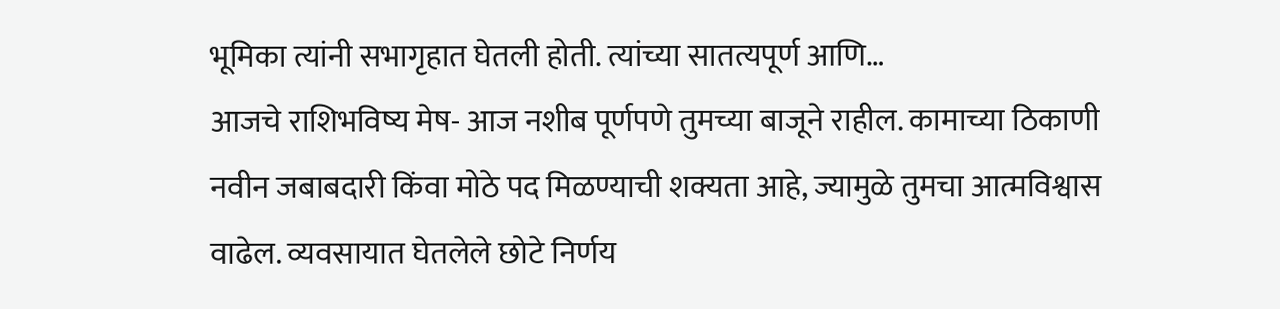भूमिका त्यांनी सभागृहात घेतली होती. त्यांच्या सातत्यपूर्ण आणि…
आजचे राशिभविष्य मेष- आज नशीब पूर्णपणे तुमच्या बाजूने राहील. कामाच्या ठिकाणी नवीन जबाबदारी किंवा मोठे पद मिळण्याची शक्यता आहे, ज्यामुळे तुमचा आत्मविश्वास वाढेल. व्यवसायात घेतलेले छोटे निर्णय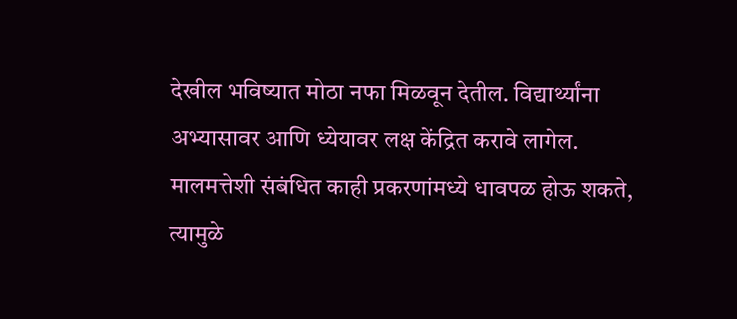देखील भविष्यात मोठा नफा मिळवून देतील. विद्यार्थ्यांना अभ्यासावर आणि ध्येयावर लक्ष केंद्रित करावे लागेल. मालमत्तेशी संबंधित काही प्रकरणांमध्ये धावपळ होऊ शकते, त्यामुळे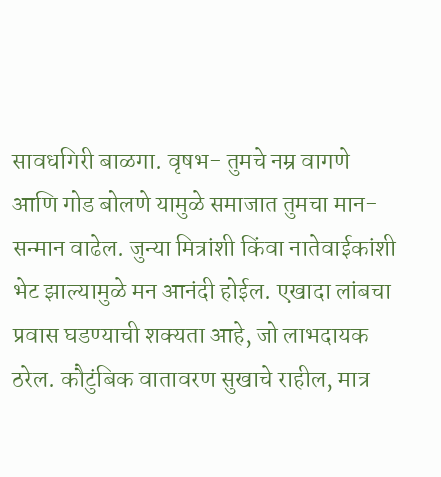सावधगिरी बाळगा. वृषभ- तुमचे नम्र वागणे आणि गोड बोलणे यामुळे समाजात तुमचा मान-सन्मान वाढेल. जुन्या मित्रांशी किंवा नातेवाईकांशी भेट झाल्यामुळे मन आनंदी होईल. एखादा लांबचा प्रवास घडण्याची शक्यता आहे, जो लाभदायक ठरेल. कौटुंबिक वातावरण सुखाचे राहील, मात्र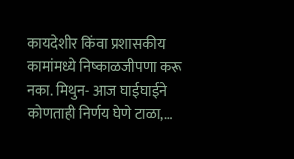कायदेशीर किंवा प्रशासकीय कामांमध्ये निष्काळजीपणा करू नका. मिथुन- आज घाईघाईने कोणताही निर्णय घेणे टाळा,…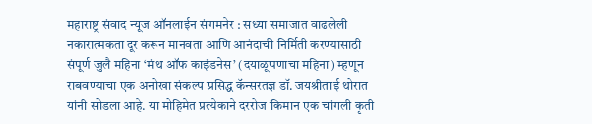महाराष्ट्र संवाद न्यूज ऑनलाईन संगमनेर : सध्या समाजात वाढलेली नकारात्मकता दूर करून मानवता आणि आनंदाची निर्मिती करण्यासाठी संपूर्ण जुलै महिना ‘मंथ ऑफ काइंडनेस’ (दयाळूपणाचा महिना) म्हणून राबवण्याचा एक अनोखा संकल्प प्रसिद्ध कॅन्सरतज्ञ डॉ. जयश्रीताई थोरात यांनी सोडला आहे. या मोहिमेत प्रत्येकाने दररोज किमान एक चांगली कृती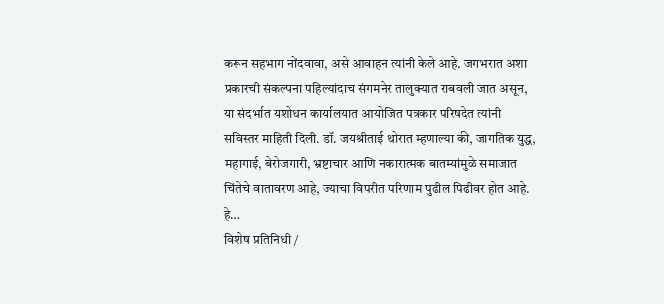करून सहभाग नोंदवावा, असे आवाहन त्यांनी केले आहे. जगभरात अशा प्रकारची संकल्पना पहिल्यांदाच संगमनेर तालुक्यात राबवली जात असून, या संदर्भात यशोधन कार्यालयात आयोजित पत्रकार परिषदेत त्यांनी सविस्तर माहिती दिली. डॉ. जयश्रीताई थोरात म्हणाल्या की, जागतिक युद्ध, महागाई, बेरोजगारी, भ्रष्टाचार आणि नकारात्मक बातम्यांमुळे समाजात चिंतेचे वातावरण आहे, ज्याचा विपरीत परिणाम पुढील पिढीवर होत आहे. हे…
विशेष प्रतिनिधी /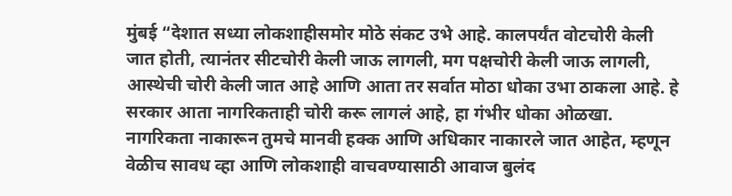मुंबई “देशात सध्या लोकशाहीसमोर मोठे संकट उभे आहे. कालपर्यंत वोटचोरी केली जात होती, त्यानंतर सीटचोरी केली जाऊ लागली, मग पक्षचोरी केली जाऊ लागली, आस्थेची चोरी केली जात आहे आणि आता तर सर्वात मोठा धोका उभा ठाकला आहे. हे सरकार आता नागरिकताही चोरी करू लागलं आहे, हा गंभीर धोका ओळखा. नागरिकता नाकारून तुमचे मानवी हक्क आणि अधिकार नाकारले जात आहेत, म्हणून वेळीच सावध व्हा आणि लोकशाही वाचवण्यासाठी आवाज बुलंद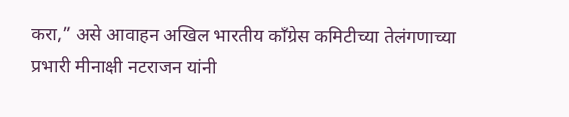करा,” असे आवाहन अखिल भारतीय काँग्रेस कमिटीच्या तेलंगणाच्या प्रभारी मीनाक्षी नटराजन यांनी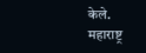केले. महाराष्ट्र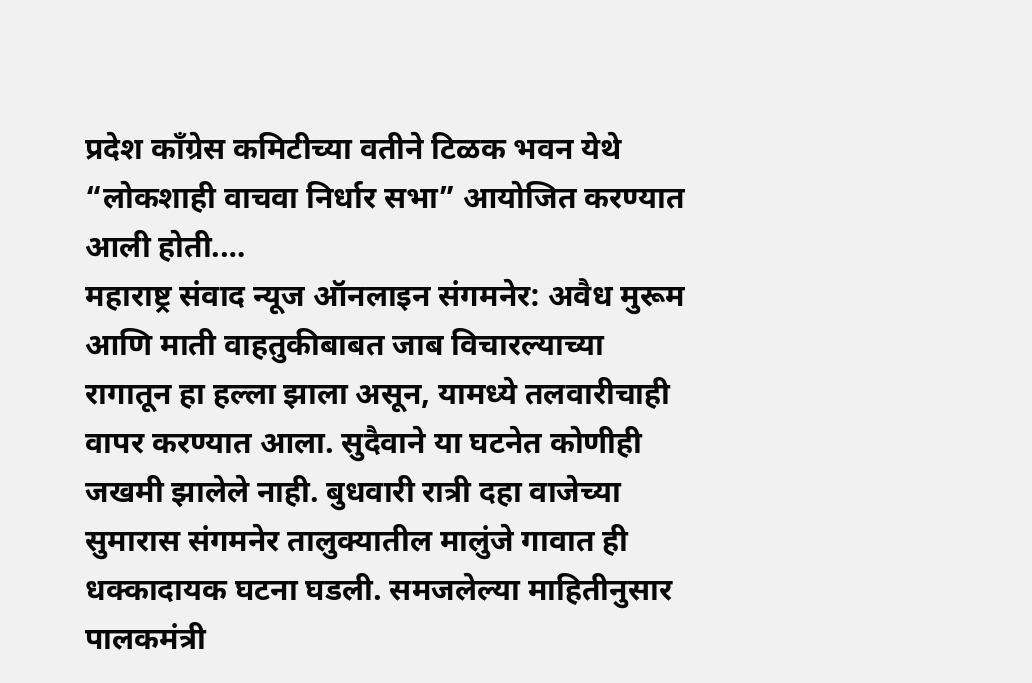प्रदेश काँग्रेस कमिटीच्या वतीने टिळक भवन येथे “लोकशाही वाचवा निर्धार सभा” आयोजित करण्यात आली होती.…
महाराष्ट्र संवाद न्यूज ऑनलाइन संगमनेर: अवैध मुरूम आणि माती वाहतुकीबाबत जाब विचारल्याच्या रागातून हा हल्ला झाला असून, यामध्ये तलवारीचाही वापर करण्यात आला. सुदैवाने या घटनेत कोणीही जखमी झालेले नाही. बुधवारी रात्री दहा वाजेच्या सुमारास संगमनेर तालुक्यातील मालुंजे गावात ही धक्कादायक घटना घडली. समजलेल्या माहितीनुसार पालकमंत्री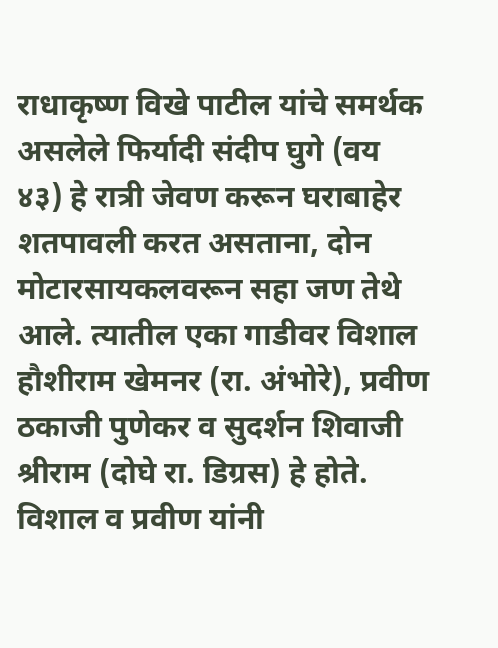राधाकृष्ण विखे पाटील यांचे समर्थक असलेले फिर्यादी संदीप घुगे (वय ४३) हे रात्री जेवण करून घराबाहेर शतपावली करत असताना, दोन मोटारसायकलवरून सहा जण तेथे आले. त्यातील एका गाडीवर विशाल हौशीराम खेमनर (रा. अंभोरे), प्रवीण ठकाजी पुणेकर व सुदर्शन शिवाजी श्रीराम (दोघे रा. डिग्रस) हे होते. विशाल व प्रवीण यांनी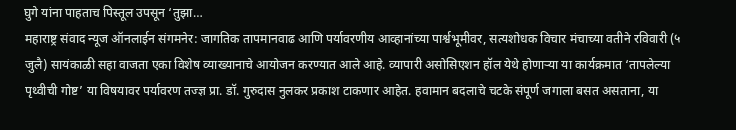घुगे यांना पाहताच पिस्तूल उपसून ‘तुझा…
महाराष्ट्र संवाद न्यूज ऑनलाईन संगमनेर: जागतिक तापमानवाढ आणि पर्यावरणीय आव्हानांच्या पार्श्वभूमीवर, सत्यशोधक विचार मंचाच्या वतीने रविवारी (५ जुलै) सायंकाळी सहा वाजता एका विशेष व्याख्यानाचे आयोजन करण्यात आले आहे. व्यापारी असोसिएशन हॉल येथे होणाऱ्या या कार्यक्रमात ‘तापलेल्या पृथ्वीची गोष्ट’ या विषयावर पर्यावरण तज्ज्ञ प्रा. डॉ. गुरुदास नुलकर प्रकाश टाकणार आहेत. हवामान बदलाचे चटके संपूर्ण जगाला बसत असताना, या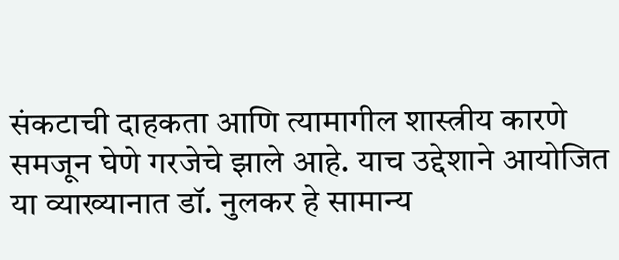संकटाची दाहकता आणि त्यामागील शास्त्रीय कारणे समजून घेणे गरजेचे झाले आहे. याच उद्देशाने आयोजित या व्याख्यानात डॉ. नुलकर हे सामान्य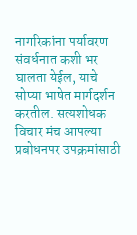नागरिकांना पर्यावरण संवर्धनात कशी भर घालता येईल, याचे सोप्या भाषेत मार्गदर्शन करतील. सत्यशोधक विचार मंच आपल्या प्रबोधनपर उपक्रमांसाठी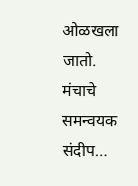ओळखला जातो. मंचाचे समन्वयक संदीप…